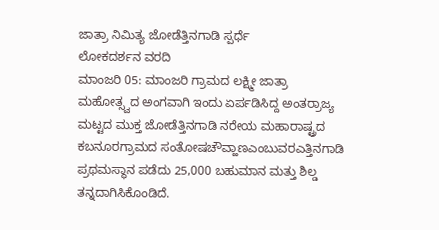ಜಾತ್ರಾ ನಿಮಿತ್ಯ ಜೋಡೆತ್ತಿನಗಾಡಿ ಸ್ಪರ್ಧೆ
ಲೋಕದರ್ಶನ ವರದಿ
ಮಾಂಜರಿ 05: ಮಾಂಜರಿ ಗ್ರಾಮದ ಲಕ್ಷ್ಮೀ ಜಾತ್ರಾ ಮಹೋತ್ಸ್ವದ ಅಂಗವಾಗಿ ಇಂದು ಏರ್ಪಡಿಸಿದ್ದ ಅಂತರ್ರಾಜ್ಯ ಮಟ್ಟದ ಮುಕ್ತ ಜೋಡೆತ್ತಿನಗಾಡಿ ನರೇಯ ಮಹಾರಾಷ್ಟ್ರದ ಕಬನೂರಗ್ರಾಮದ ಸಂತೋಷಚೌವ್ಹಾಣಎಂಬುವರಎತ್ತಿನಗಾಡಿ ಪ್ರಥಮಸ್ಥಾನ ಪಡೆದು 25,000 ಬಹುಮಾನ ಮತ್ತು ಶಿಲ್ಡ ತನ್ನದಾಗಿಸಿಕೊಂಡಿದೆ.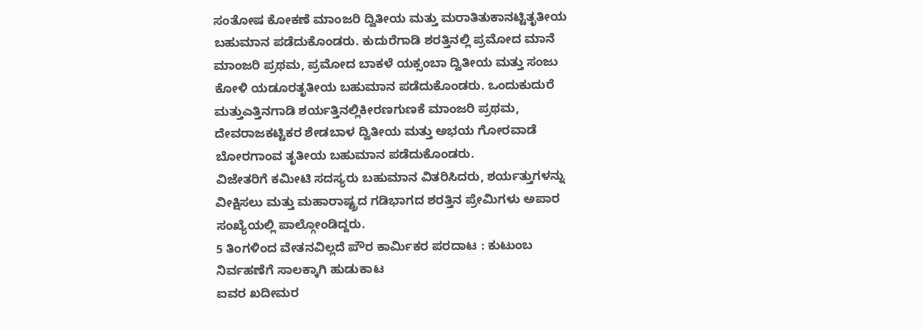ಸಂತೋಷ ಕೋಕಣೆ ಮಾಂಜರಿ ದ್ವಿತೀಯ ಮತ್ತು ಮರಾತಿತುಕಾನಟ್ಟಿತೃತೀಯ ಬಹುಮಾನ ಪಡೆದುಕೊಂಡರು. ಕುದುರೆಗಾಡಿ ಶರತ್ತಿನಲ್ಲಿ ಪ್ರಮೋದ ಮಾನೆ ಮಾಂಜರಿ ಪ್ರಥಮ, ಪ್ರಮೋದ ಬಾಕಳೆ ಯಕ್ಸಂಬಾ ದ್ವಿತೀಯ ಮತ್ತು ಸಂಜು ಕೋಳಿ ಯಡೂರತೃತೀಯ ಬಹುಮಾನ ಪಡೆದುಕೊಂಡರು. ಒಂದುಕುದುರೆ ಮತ್ತುಎತ್ತಿನಗಾಡಿ ಶರ್ಯತ್ತಿನಲ್ಲಿಕೀರಣಗುಣಕೆ ಮಾಂಜರಿ ಪ್ರಥಮ, ದೇವರಾಜಕಟ್ಟಿಕರ ಶೇಡಬಾಳ ದ್ವಿತೀಯ ಮತ್ತು ಅಭಯ ಗೋರವಾಡೆ ಬೋರಗಾಂವ ತೃತೀಯ ಬಹುಮಾನ ಪಡೆದುಕೊಂಡರು.
ವಿಜೇತರಿಗೆ ಕಮೀಟಿ ಸದಸ್ಯರು ಬಹುಮಾನ ವಿತರಿಸಿದರು, ಶರ್ಯತ್ತುಗಳನ್ನು ವೀಕ್ಷಿಸಲು ಮತ್ತು ಮಹಾರಾಷ್ಟ್ರದ ಗಡಿಭಾಗದ ಶರತ್ತಿನ ಪ್ರೇಮಿಗಳು ಅಪಾರ ಸಂಖ್ಯೆಯಲ್ಲಿ ಪಾಲ್ಗೋಂಡಿದ್ದರು.
5 ತಿಂಗಳಿಂದ ವೇತನವಿಲ್ಲದೆ ಪೌರ ಕಾರ್ಮಿಕರ ಪರದಾಟ : ಕುಟುಂಬ ನಿರ್ವಹಣೆಗೆ ಸಾಲಕ್ಕಾಗಿ ಹುಡುಕಾಟ
ಐವರ ಖದೀಮರ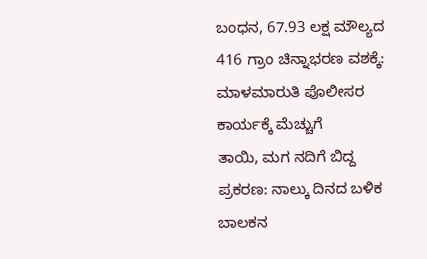ಬಂಧನ, 67.93 ಲಕ್ಷ ಮೌಲ್ಯದ 416 ಗ್ರಾಂ ಚಿನ್ನಾಭರಣ ವಶಕ್ಕೆ: ಮಾಳಮಾರುತಿ ಪೊಲೀಸರ ಕಾರ್ಯಕ್ಕೆ ಮೆಚ್ಚುಗೆ
ತಾಯಿ, ಮಗ ನದಿಗೆ ಬಿದ್ದ ಪ್ರಕರಣ: ನಾಲ್ಕು ದಿನದ ಬಳಿಕ ಬಾಲಕನ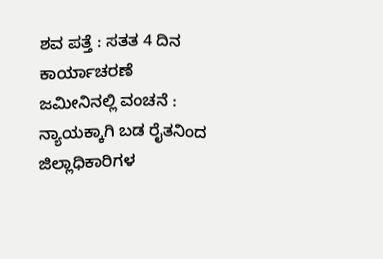ಶವ ಪತ್ತೆ : ಸತತ 4 ದಿನ ಕಾರ್ಯಾಚರಣೆ
ಜಮೀನಿನಲ್ಲಿ ವಂಚನೆ : ನ್ಯಾಯಕ್ಕಾಗಿ ಬಡ ರೈತನಿಂದ ಜಿಲ್ಲಾಧಿಕಾರಿಗಳ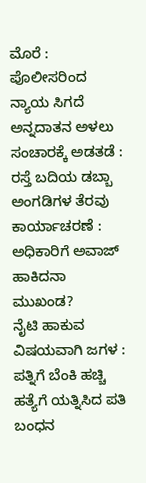ಮೊರೆ : ಪೊಲೀಸರಿಂದ ನ್ಯಾಯ ಸಿಗದೆ ಅನ್ನದಾತನ ಅಳಲು
ಸಂಚಾರಕ್ಕೆ ಅಡತಡೆ : ರಸ್ತೆ ಬದಿಯ ಡಬ್ಬಾ ಅಂಗಡಿಗಳ ತೆರವು ಕಾರ್ಯಾಚರಣೆ : ಅಧಿಕಾರಿಗೆ ಅವಾಜ್ ಹಾಕಿದನಾ ಮುಖಂಡ?
ನೈಟಿ ಹಾಕುವ ವಿಷಯವಾಗಿ ಜಗಳ : ಪತ್ನಿಗೆ ಬೆಂಕಿ ಹಚ್ಚಿ ಹತ್ಯೆಗೆ ಯತ್ನಿಸಿದ ಪತಿ ಬಂಧನ